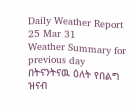Daily Weather Report 25 Mar 31
Weather Summary for previous day
በትናንትናዉ ዕለት የበልግ ዝናብ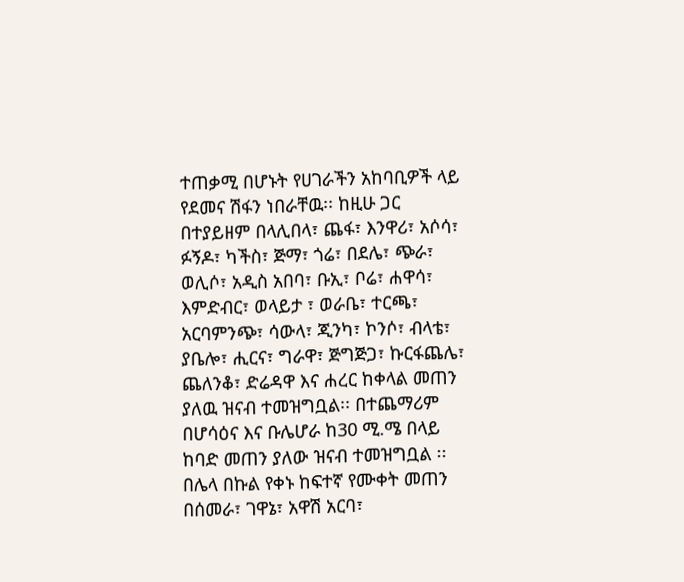ተጠቃሚ በሆኑት የሀገራችን አከባቢዎች ላይ የደመና ሽፋን ነበራቸዉ፡፡ ከዚሁ ጋር በተያይዘም በላሊበላ፣ ጨፋ፣ እንዋሪ፣ አሶሳ፣ ፉኝዶ፣ ካችስ፣ ጅማ፣ ጎሬ፣ በደሌ፣ ጭራ፣ ወሊሶ፣ አዲስ አበባ፣ ቡኢ፣ ቦሬ፣ ሐዋሳ፣ እምድብር፣ ወላይታ ፣ ወራቤ፣ ተርጫ፣ አርባምንጭ፣ ሳውላ፣ ጂንካ፣ ኮንሶ፣ ብላቴ፣ ያቤሎ፣ ሒርና፣ ግራዋ፣ ጅግጅጋ፣ ኩርፋጨሌ፣ ጨለንቆ፣ ድሬዳዋ እና ሐረር ከቀላል መጠን ያለዉ ዝናብ ተመዝግቧል፡፡ በተጨማሪም በሆሳዕና እና ቡሌሆራ ከ30 ሚ.ሜ በላይ ከባድ መጠን ያለው ዝናብ ተመዝግቧል ፡፡ በሌላ በኩል የቀኑ ከፍተኛ የሙቀት መጠን በሰመራ፣ ገዋኔ፣ አዋሽ አርባ፣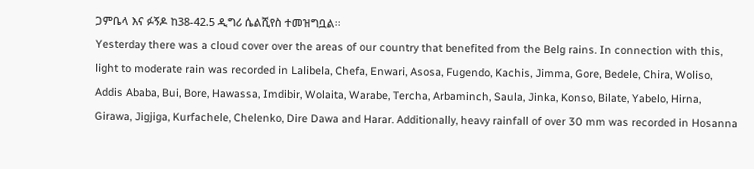ጋምቤላ እና ፉኝዶ ከ38-42.5 ዲግሪ ሴልሺየስ ተመዝግቧል፡፡
Yesterday there was a cloud cover over the areas of our country that benefited from the Belg rains. In connection with this, light to moderate rain was recorded in Lalibela, Chefa, Enwari, Asosa, Fugendo, Kachis, Jimma, Gore, Bedele, Chira, Woliso, Addis Ababa, Bui, Bore, Hawassa, Imdibir, Wolaita, Warabe, Tercha, Arbaminch, Saula, Jinka, Konso, Bilate, Yabelo, Hirna, Girawa, Jigjiga, Kurfachele, Chelenko, Dire Dawa and Harar. Additionally, heavy rainfall of over 30 mm was recorded in Hosanna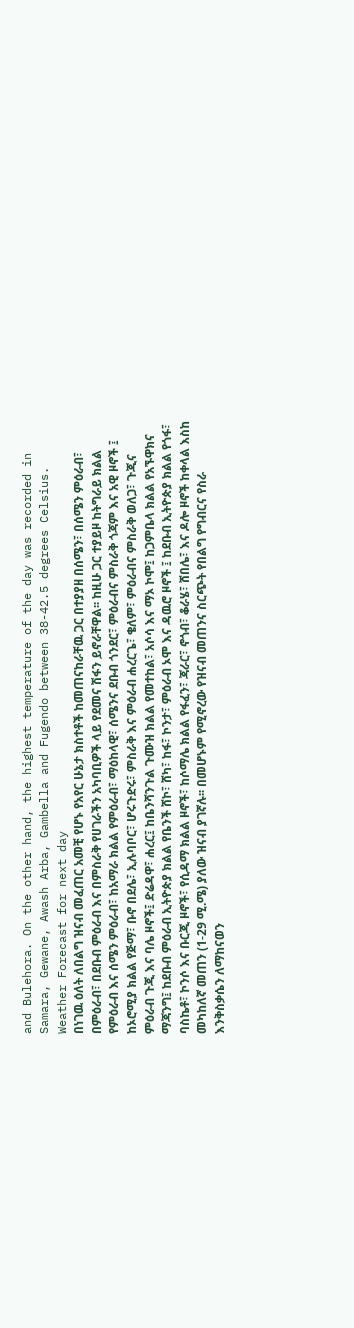and Bulehora. On the other hand, the highest temperature of the day was recorded in Samara, Gewane, Awash Arba, Gambella and Fugendo between 38-42.5 degrees Celsius.
Weather Forecast for next day
በነገዉ ዕለት ለበልግ ዝናብ መፈጠር አመቺ የሆኑ የአየር ሁኔታ ክስተቶች ከመጠናከራቸዉ ጋር በተያያዘ በሰሜን፣ በሰሜን ምዕራብ፣ በምዕራብ፣ በደቡብ ምዕራብ እና በምስራቅ የሀገራችን አካባቢዎች ላይ የደመና ሽፋን ይኖራቸዋል፡፡ ከዚሁ ጋር ተያይዞ ከትግራይ ክልል የምዕራብ እና ሰሜን ምዕራብ፣ ከአማራ ክልል የምዕራብ፣ ማዕከላዊ፣ ሰሜንና ደቡብ ጎንደር፣ ምዕራብና ምስራቅ ጎጃም እና አዊ ዞኖች ፤ ከኦሮሚያ ክልል የጅማ፣ ቡኖ በደሌ፣ ኢሉባቦር፣ ሆሩጉድሩ፣ ምስራቅ እና ምዕራብ ሐረርጌ፣ ቄለም፣ ምዕራብና ምስራቅ ወለጋ፣ ጉጂና ምዕራብ ጉጂ እና ባሌ ዞኖች፤ ድሬዳዋ፣ ሐረር፤ ከቤንሻንጉል ጉሙዝ ክልል የመተከል፣ አሶሳ እና ማኦ ኮሞ፤ ከጋምቤላ ክልል የአኙዋክና ማጃንግ፤ ከደቡብ ምዕራብ ኢትዮጵያ ክልል የቤንች ሸኮ፣ ሸካ፣ ከፋ፣ ኮንታ፣ ምዕራብ ኦሞ እና ዳዉሮ ዞኖች ፤ ከደቡብ ኢትዮጵያ ክልል የጎፋ፣ ባስኬቶ፣ ኮንሶ እና ቡርጂ ዞኖች፣ የሲዳማ ክልል ዞኖች፣ ከሶማሌ ክልል የፋፈን፣ ጃራር፣ ኖጎብ፣ ቆራሄ፣ ሸበሌ፣ እና ዶሎ ዞኖች ከቀላል እስከ መካከለኛ መጠን (1-29 ሚ.ሜ) ያለው ዝናብ ያገኛሉ፡፡ በመሆኑም የሚኖረው የዝናብ መጠንና ስርጭት የበልግ የግብርና የስራ እንቅስቃሴን ለማከናወን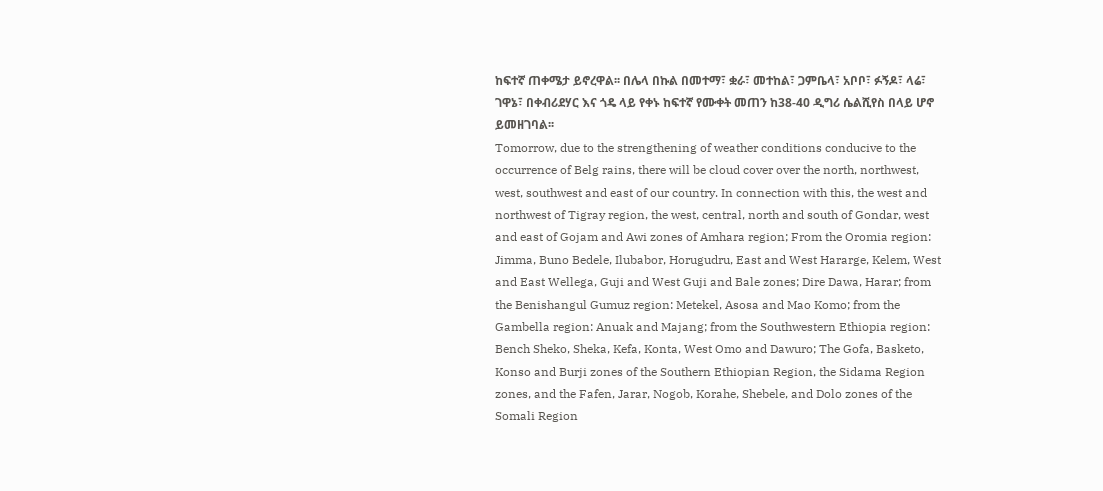ከፍተኛ ጠቀሜታ ይኖረዋል፡፡ በሌላ በኩል በመተማ፣ ቋራ፣ መተከል፣ ጋምቤላ፣ አቦቦ፣ ፉኝዶ፣ ላሬ፣ ገዋኔ፣ በቀብሪደሃር እና ጎዴ ላይ የቀኑ ከፍተኛ የሙቀት መጠን ከ38-40 ዲግሪ ሴልሺየስ በላይ ሆኖ ይመዘገባል፡፡
Tomorrow, due to the strengthening of weather conditions conducive to the occurrence of Belg rains, there will be cloud cover over the north, northwest, west, southwest and east of our country. In connection with this, the west and northwest of Tigray region, the west, central, north and south of Gondar, west and east of Gojam and Awi zones of Amhara region; From the Oromia region: Jimma, Buno Bedele, Ilubabor, Horugudru, East and West Hararge, Kelem, West and East Wellega, Guji and West Guji and Bale zones; Dire Dawa, Harar; from the Benishangul Gumuz region: Metekel, Asosa and Mao Komo; from the Gambella region: Anuak and Majang; from the Southwestern Ethiopia region: Bench Sheko, Sheka, Kefa, Konta, West Omo and Dawuro; The Gofa, Basketo, Konso and Burji zones of the Southern Ethiopian Region, the Sidama Region zones, and the Fafen, Jarar, Nogob, Korahe, Shebele, and Dolo zones of the Somali Region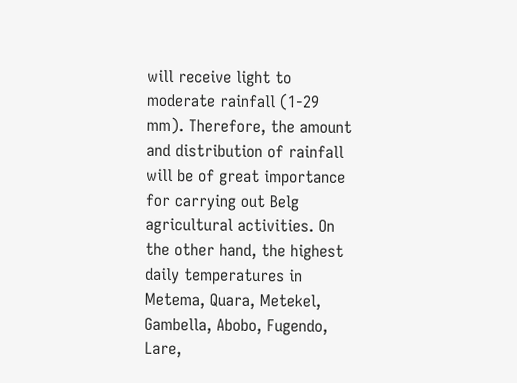will receive light to moderate rainfall (1-29 mm). Therefore, the amount and distribution of rainfall will be of great importance for carrying out Belg agricultural activities. On the other hand, the highest daily temperatures in Metema, Quara, Metekel, Gambella, Abobo, Fugendo, Lare,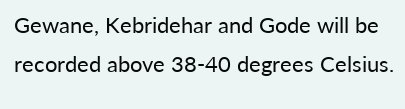Gewane, Kebridehar and Gode will be recorded above 38-40 degrees Celsius.